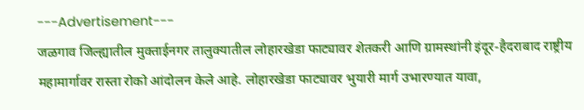---Advertisement---
जळगाव जिल्ह्यातील मुक्ताईनगर तालुक्यातील लोहारखेडा फाट्यावर शेतकरी आणि ग्रामस्थांनी इंदूर-हैदराबाद राष्ट्रीय महामार्गावर रास्ता रोको आंदोलन केले आहे. लोहारखेडा फाट्यावर भुयारी मार्ग उभारण्यात यावा,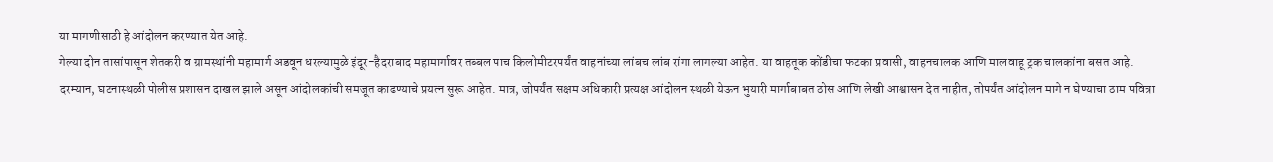या मागणीसाठी हे आंदोलन करण्यात येत आहे.
गेल्या दोन तासांपासून शेतकरी व ग्रामस्थांनी महामार्ग अडवून धरल्यामुळे इंदूर-हैदराबाद महामार्गावर तब्बल पाच किलोमीटरपर्यंत वाहनांच्या लांबच लांब रांगा लागल्या आहेत. या वाहतूक कोंडीचा फटका प्रवासी, वाहनचालक आणि मालवाहू ट्रक चालकांना बसत आहे.
दरम्यान, घटनास्थळी पोलीस प्रशासन दाखल झाले असून आंदोलकांची समजूत काढण्याचे प्रयत्न सुरू आहेत. मात्र, जोपर्यंत सक्षम अधिकारी प्रत्यक्ष आंदोलन स्थळी येऊन भुयारी मार्गाबाबत ठोस आणि लेखी आश्वासन देत नाहीत, तोपर्यंत आंदोलन मागे न घेण्याचा ठाम पवित्रा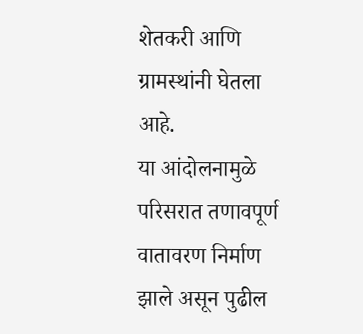शेतकरी आणि ग्रामस्थांनी घेतला आहे.
या आंदोलनामुळे परिसरात तणावपूर्ण वातावरण निर्माण झाले असून पुढील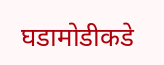घडामोडीकडे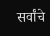सर्वांचे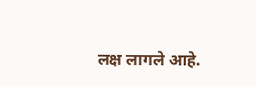लक्ष लागले आहे.